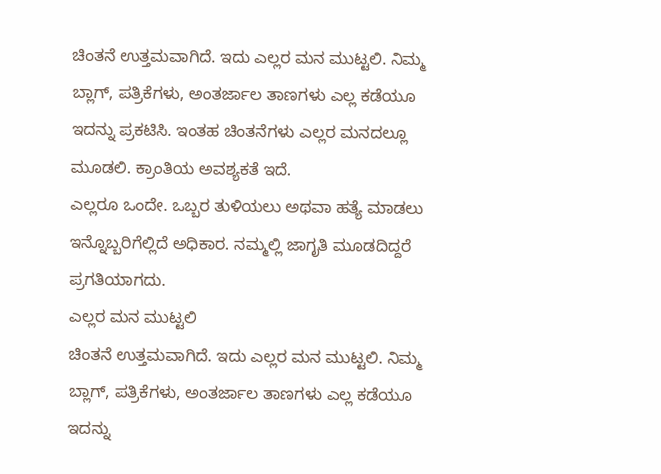ಚಿಂತನೆ ಉತ್ತಮವಾಗಿದೆ. ಇದು ಎಲ್ಲರ ಮನ ಮುಟ್ಟಲಿ. ನಿಮ್ಮ ಬ್ಲಾಗ್, ಪತ್ರಿಕೆಗಳು, ಅಂತರ್ಜಾಲ ತಾಣಗಳು ಎಲ್ಲ ಕಡೆಯೂ ಇದನ್ನು ಪ್ರಕಟಿಸಿ. ಇಂತಹ ಚಿಂತನೆಗಳು ಎಲ್ಲರ ಮನದಲ್ಲೂ ಮೂಡಲಿ. ಕ್ರಾಂತಿಯ ಅವಶ್ಯಕತೆ ಇದೆ.
ಎಲ್ಲರೂ ಒಂದೇ. ಒಬ್ಬರ ತುಳಿಯಲು ಅಥವಾ ಹತ್ಯೆ ಮಾಡಲು ಇನ್ನೊಬ್ಬರಿಗೆಲ್ಲಿದೆ ಅಧಿಕಾರ. ನಮ್ಮಲ್ಲಿ ಜಾಗೃತಿ ಮೂಡದಿದ್ದರೆ ಪ್ರಗತಿಯಾಗದು.
ಎಲ್ಲರ ಮನ ಮುಟ್ಟಲಿ
ಚಿಂತನೆ ಉತ್ತಮವಾಗಿದೆ. ಇದು ಎಲ್ಲರ ಮನ ಮುಟ್ಟಲಿ. ನಿಮ್ಮ ಬ್ಲಾಗ್, ಪತ್ರಿಕೆಗಳು, ಅಂತರ್ಜಾಲ ತಾಣಗಳು ಎಲ್ಲ ಕಡೆಯೂ ಇದನ್ನು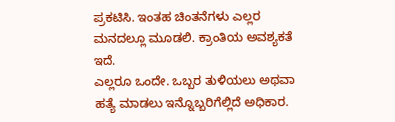ಪ್ರಕಟಿಸಿ. ಇಂತಹ ಚಿಂತನೆಗಳು ಎಲ್ಲರ ಮನದಲ್ಲೂ ಮೂಡಲಿ. ಕ್ರಾಂತಿಯ ಅವಶ್ಯಕತೆ ಇದೆ.
ಎಲ್ಲರೂ ಒಂದೇ. ಒಬ್ಬರ ತುಳಿಯಲು ಅಥವಾ ಹತ್ಯೆ ಮಾಡಲು ಇನ್ನೊಬ್ಬರಿಗೆಲ್ಲಿದೆ ಅಧಿಕಾರ.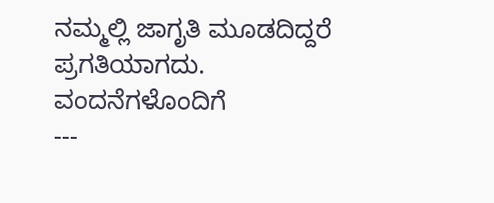ನಮ್ಮಲ್ಲಿ ಜಾಗೃತಿ ಮೂಡದಿದ್ದರೆ ಪ್ರಗತಿಯಾಗದು.
ವಂದನೆಗಳೊಂದಿಗೆ
---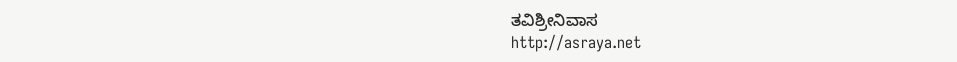ತವಿಶ್ರೀನಿವಾಸ
http://asraya.net